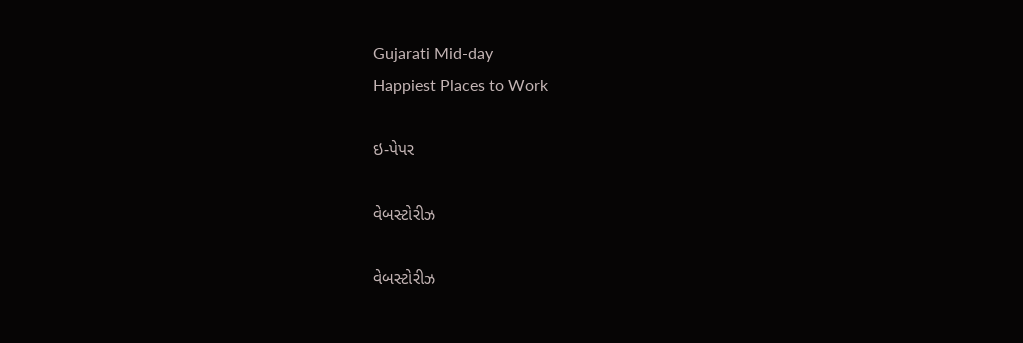Gujarati Mid-day
Happiest Places to Work

ઇ-પેપર

વેબસ્ટોરીઝ

વેબસ્ટોરીઝ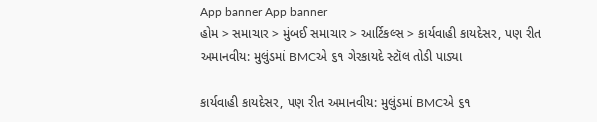App banner App banner
હોમ > સમાચાર > મુંબઈ સમાચાર > આર્ટિકલ્સ > કાર્યવાહી કાયદેસર, પણ રીત અમાનવીય: મુલુંડમાં BMCએ ૬૧ ગેરકાયદે સ્ટૉલ તોડી પાડ્યા

કાર્યવાહી કાયદેસર, પણ રીત અમાનવીય: મુલુંડમાં BMCએ ૬૧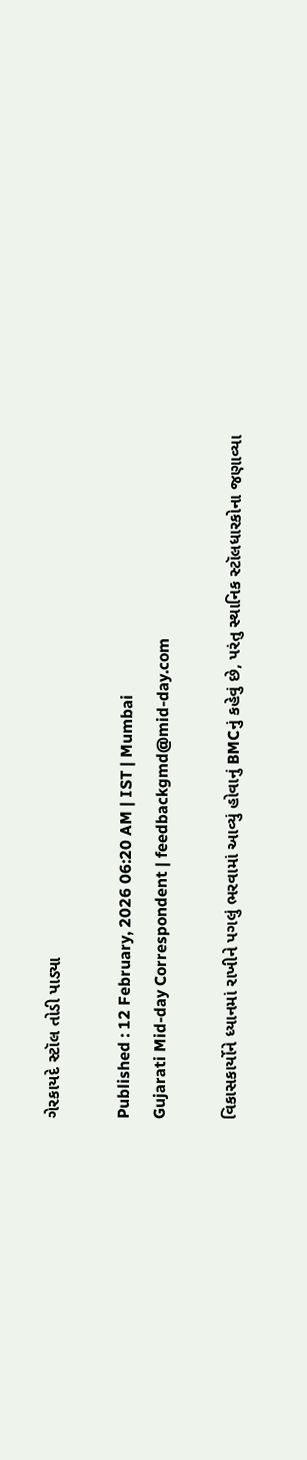ગેરકાયદે સ્ટૉલ તોડી પાડ્યા

Published : 12 February, 2026 06:20 AM | IST | Mumbai
Gujarati Mid-day Correspondent | feedbackgmd@mid-day.com

વિકાસકાર્યોને ધ્યાનમાં રાખીને પગલું ભરવામાં આવ્યું હોવાનું BMCનું કહેવું છે, પરંતુ સ્થાનિક સ્ટૉલધારકોના જણાવ્યા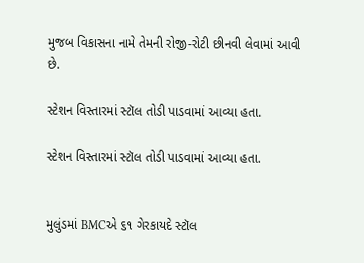મુજબ વિકાસના નામે તેમની રોજી-રોટી છીનવી લેવામાં આવી છે.

સ્ટેશન વિસ્તારમાં સ્ટૉલ તોડી પાડવામાં આવ્યા હતા.

સ્ટેશન વિસ્તારમાં સ્ટૉલ તોડી પાડવામાં આવ્યા હતા.


મુલુંડમાં BMCએ ૬૧ ગેરકાયદે સ્ટૉલ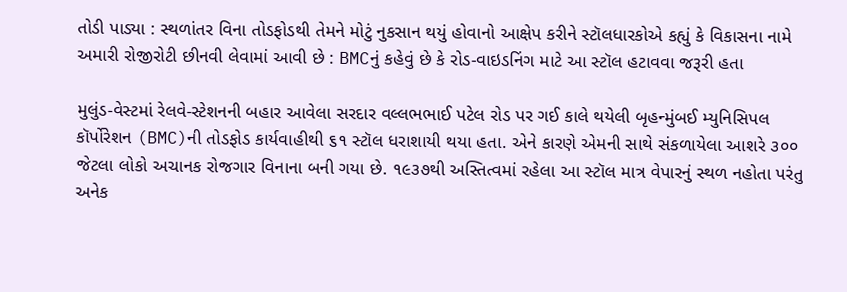તોડી પાડ્યા : સ્થળાંતર વિના તોડફોડથી તેમને મોટું નુકસાન થયું હોવાનો આક્ષેપ કરીને સ્ટૉલધારકોએ કહ્યું કે વિકાસના નામે અમારી રોજીરોટી છીનવી લેવામાં આવી છે : BMCનું કહેવું છે કે રોડ-વાઇડનિંગ માટે આ સ્ટૉલ હટાવવા જરૂરી હતા

મુલુંડ-વેસ્ટમાં રેલવે-સ્ટેશનની બહાર આવેલા સરદાર વલ્લભભાઈ પટેલ રોડ પર ગઈ કાલે થયેલી બૃહન્મુંબઈ મ્યુનિસિપલ કૉર્પોરેશન (BMC)ની તોડફોડ કાર્યવાહીથી ૬૧ સ્ટૉલ ધરાશાયી થયા હતા. એને કારણે એમની સાથે સંકળાયેલા આશરે ૩૦૦ જેટલા લોકો અચાનક રોજગાર વિનાના બની ગયા છે. ૧૯૩૭થી અસ્તિત્વમાં રહેલા આ સ્ટૉલ માત્ર વેપારનું સ્થળ નહોતા પરંતુ અનેક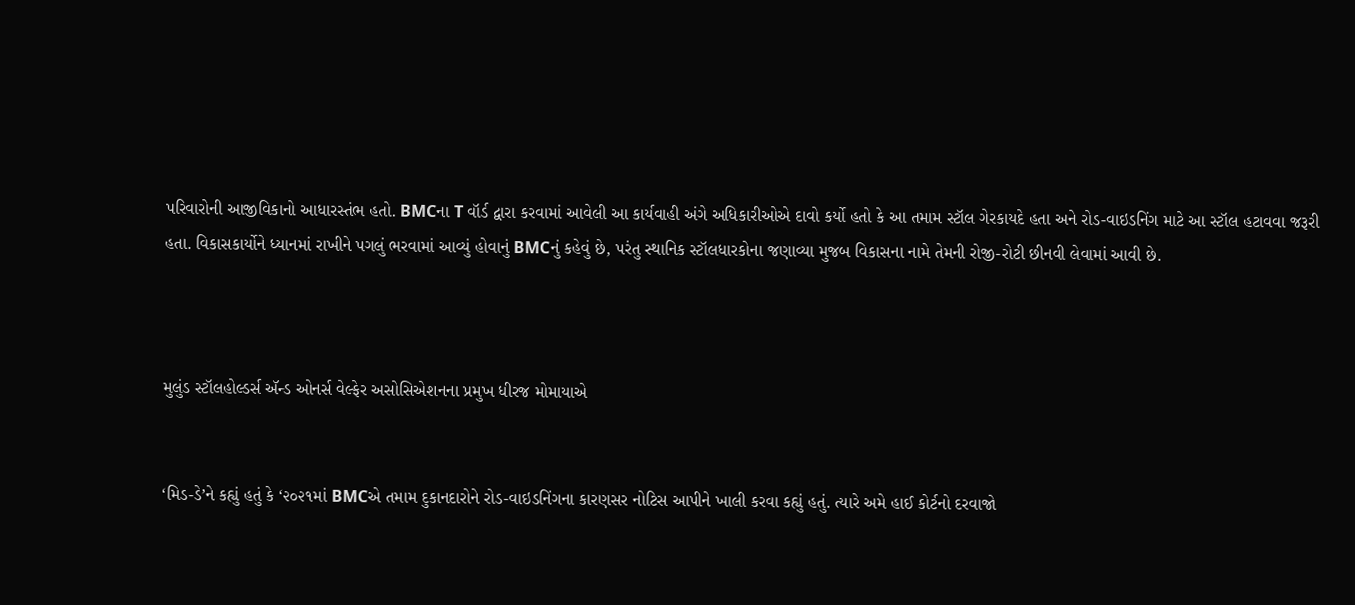પરિવારોની આજીવિકાનો આધારસ્તંભ હતો. BMCના T વૉર્ડ દ્વારા કરવામાં આવેલી આ કાર્યવાહી અંગે અધિકારીઓએ દાવો કર્યો હતો કે આ તમામ સ્ટૉલ ગેરકાયદે હતા અને રોડ-વાઇડનિંગ માટે આ સ્ટૉલ હટાવવા જરૂરી હતા. વિકાસકાર્યોને ધ્યાનમાં રાખીને પગલું ભરવામાં આવ્યું હોવાનું BMCનું કહેવું છે, પરંતુ સ્થાનિક સ્ટૉલધારકોના જણાવ્યા મુજબ વિકાસના નામે તેમની રોજી-રોટી છીનવી લેવામાં આવી છે.



મુલુંડ સ્ટૉલહોલ્ડર્સ ઍન્ડ ઓનર્સ વેલ્ફેર અસોસિએશનના પ્રમુખ ધીરજ મોમાયાએ


‘મિડ-ડે’ને કહ્યું હતું કે ‘૨૦૨૧માં BMCએ તમામ દુકાનદારોને રોડ-વાઇડનિંગના કારણસર નોટિસ આપીને ખાલી કરવા કહ્યું હતું. ત્યારે અમે હાઈ કોર્ટનો દરવાજો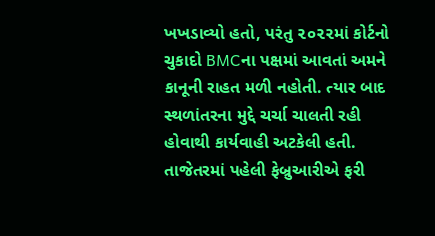ખખડાવ્યો હતો, પરંતુ ૨૦૨૨માં કોર્ટનો ચુકાદો BMCના પક્ષમાં આવતાં અમને કાનૂની રાહત મળી નહોતી. ત્યાર બાદ સ્થળાંતરના મુદ્દે ચર્ચા ચાલતી રહી હોવાથી કાર્યવાહી અટકેલી હતી. તાજેતરમાં પહેલી ફેબ્રુઆરીએ ફરી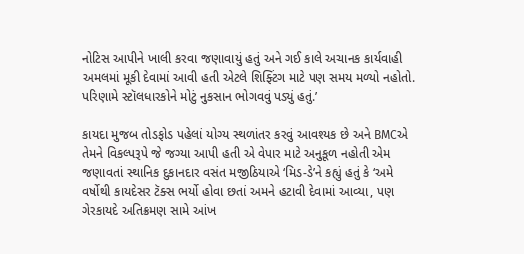નોટિસ આપીને ખાલી કરવા જણાવાયું હતું અને ગઈ કાલે અચાનક કાર્યવાહી અમલમાં મૂકી દેવામાં આવી હતી એટલે શિફ્ટિંગ માટે પણ સમય મળ્યો નહોતો. પરિણામે સ્ટૉલધારકોને મોટું નુકસાન ભોગવવું પડ્યું હતું.’

કાયદા મુજબ તોડફોડ પહેલાં યોગ્ય સ્થળાંતર કરવું આવશ્યક છે અને BMCએ તેમને વિકલ્પરૂપે જે જગ્યા આપી હતી એ વેપાર માટે અનુકૂળ નહોતી એમ જણાવતાં સ્થાનિક દુકાનદાર વસંત મજીઠિયાએ ‘મિડ-ડે’ને કહ્યું હતું કે ‘અમે વર્ષોથી કાયદેસર ટૅક્સ ભર્યો હોવા છતાં અમને હટાવી દેવામાં આવ્યા, પણ ગેરકાયદે અતિક્રમણ સામે આંખ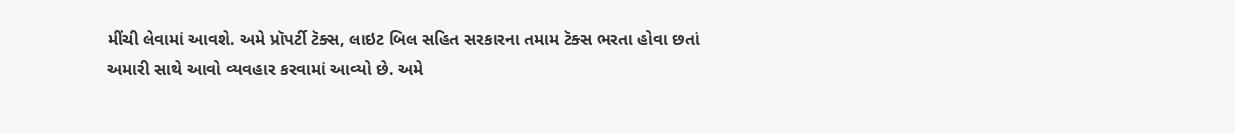મીંચી લેવામાં આવશે. અમે પ્રૉપર્ટી ટૅક્સ, લાઇટ બિલ સહિત સરકારના તમામ ટૅક્સ ભરતા હોવા છતાં અમારી સાથે આવો વ્યવહાર કરવામાં આવ્યો છે. અમે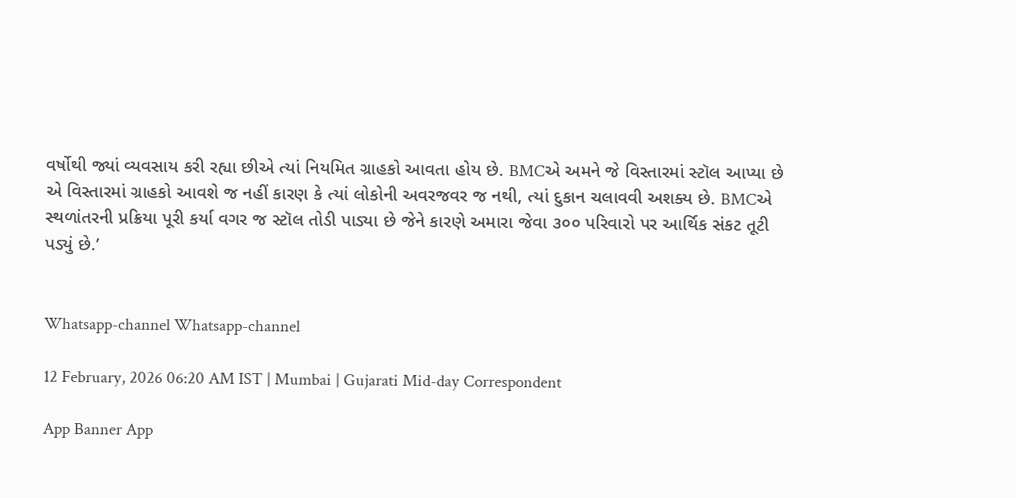વર્ષોથી જ્યાં વ્યવસાય કરી રહ્યા છીએ ત્યાં નિયમિત ગ્રાહકો આવતા હોય છે. BMCએ અમને જે વિસ્તારમાં સ્ટૉલ આપ્યા છે એ વિસ્તારમાં ગ્રાહકો આવશે જ નહીં કારણ કે ત્યાં લોકોની અવરજવર જ નથી, ત્યાં દુકાન ચલાવવી અશક્ય છે. BMCએ સ્થળાંતરની પ્રક્રિયા પૂરી કર્યા વગર જ સ્ટૉલ તોડી પાડ્યા છે જેને કારણે અમારા જેવા ૩૦૦ પરિવારો પર આર્થિક સંકટ તૂટી પડ્યું છે.’


Whatsapp-channel Whatsapp-channel

12 February, 2026 06:20 AM IST | Mumbai | Gujarati Mid-day Correspondent

App Banner App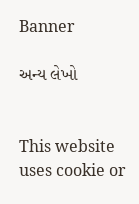Banner

અન્ય લેખો


This website uses cookie or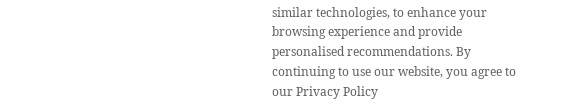similar technologies, to enhance your browsing experience and provide personalised recommendations. By continuing to use our website, you agree to our Privacy Policy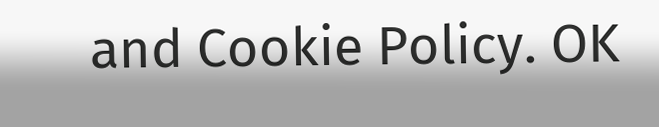and Cookie Policy. OK